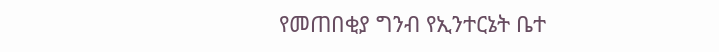የመጠበቂያ ግንብ የኢንተርኔት ቤተ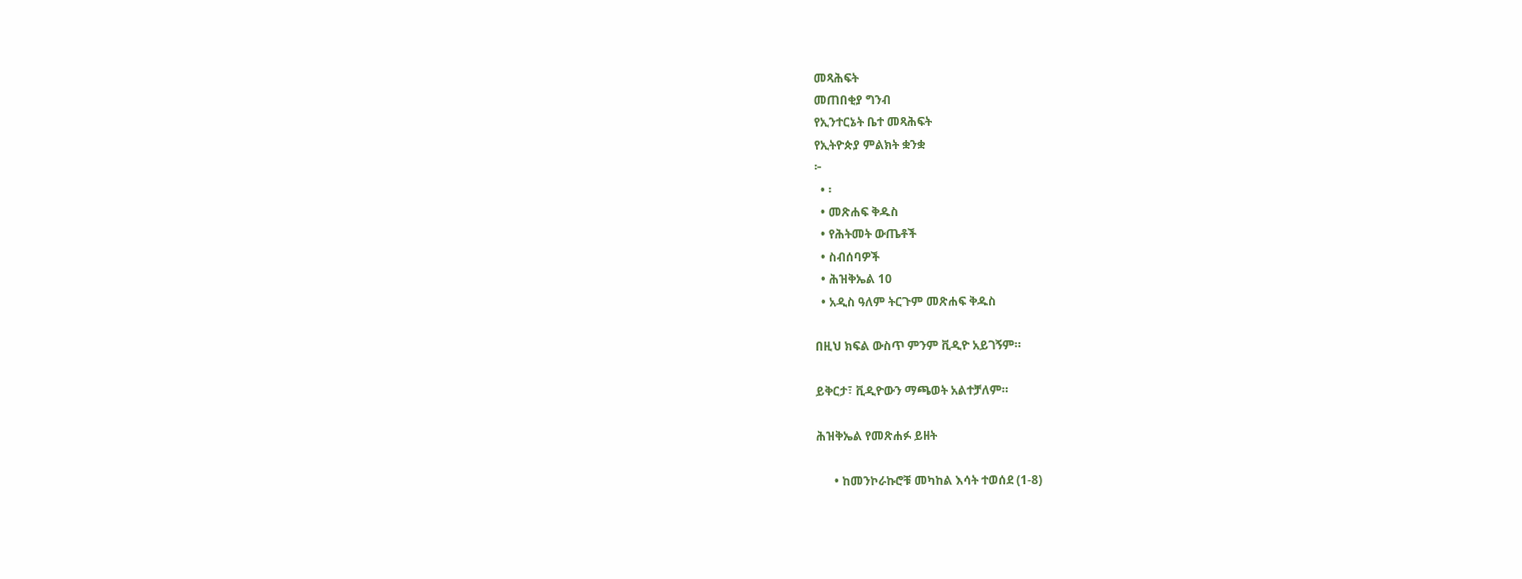መጻሕፍት
መጠበቂያ ግንብ
የኢንተርኔት ቤተ መጻሕፍት
የኢትዮጵያ ምልክት ቋንቋ
፦
  • ፡
  • መጽሐፍ ቅዱስ
  • የሕትመት ውጤቶች
  • ስብሰባዎች
  • ሕዝቅኤል 10
  • አዲስ ዓለም ትርጉም መጽሐፍ ቅዱስ

በዚህ ክፍል ውስጥ ምንም ቪዲዮ አይገኝም።

ይቅርታ፣ ቪዲዮውን ማጫወት አልተቻለም።

ሕዝቅኤል የመጽሐፉ ይዘት

      • ከመንኮራኩሮቹ መካከል እሳት ተወሰደ (1-8)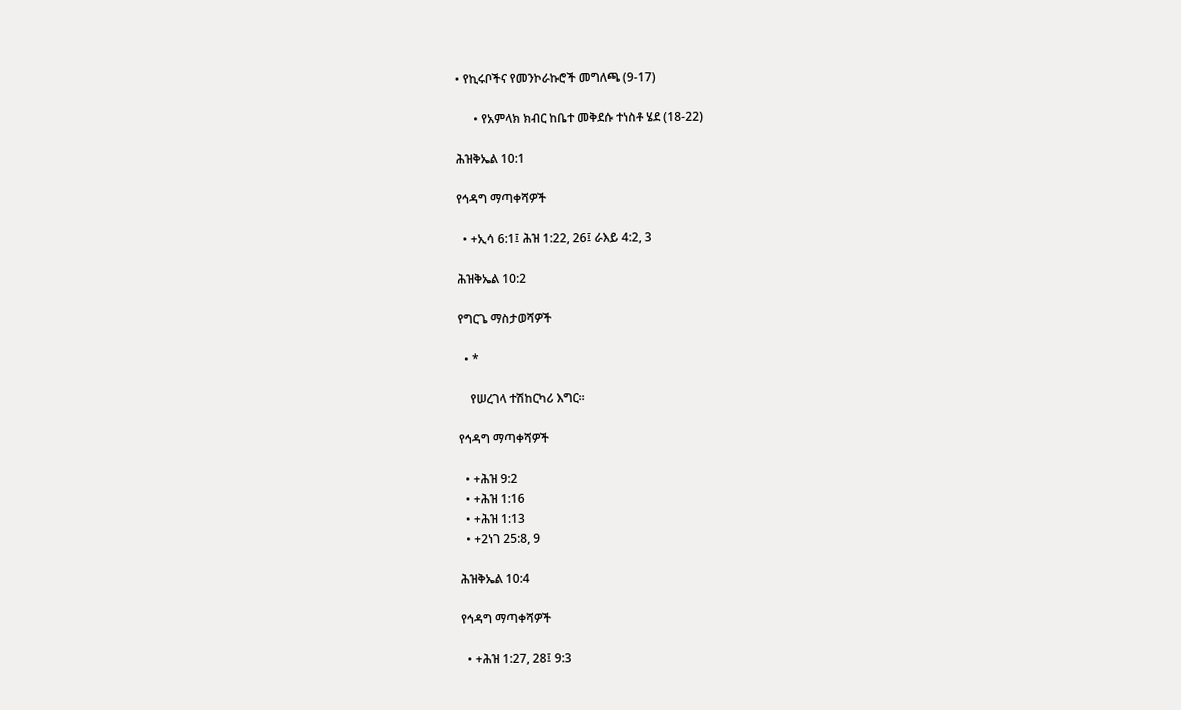• የኪሩቦችና የመንኮራኩሮች መግለጫ (9-17)

      • የአምላክ ክብር ከቤተ መቅደሱ ተነስቶ ሄደ (18-22)

ሕዝቅኤል 10:1

የኅዳግ ማጣቀሻዎች

  • +ኢሳ 6:1፤ ሕዝ 1:22, 26፤ ራእይ 4:2, 3

ሕዝቅኤል 10:2

የግርጌ ማስታወሻዎች

  • *

    የሠረገላ ተሽከርካሪ እግር።

የኅዳግ ማጣቀሻዎች

  • +ሕዝ 9:2
  • +ሕዝ 1:16
  • +ሕዝ 1:13
  • +2ነገ 25:8, 9

ሕዝቅኤል 10:4

የኅዳግ ማጣቀሻዎች

  • +ሕዝ 1:27, 28፤ 9:3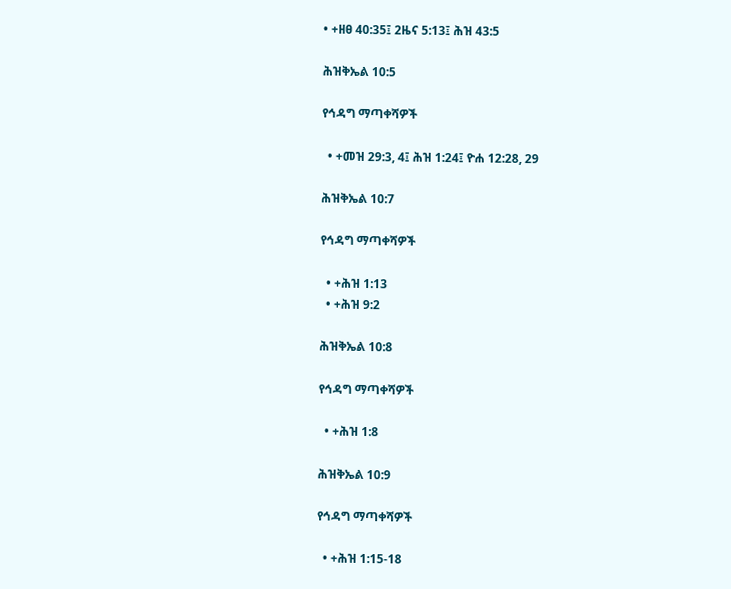• +ዘፀ 40:35፤ 2ዜና 5:13፤ ሕዝ 43:5

ሕዝቅኤል 10:5

የኅዳግ ማጣቀሻዎች

  • +መዝ 29:3, 4፤ ሕዝ 1:24፤ ዮሐ 12:28, 29

ሕዝቅኤል 10:7

የኅዳግ ማጣቀሻዎች

  • +ሕዝ 1:13
  • +ሕዝ 9:2

ሕዝቅኤል 10:8

የኅዳግ ማጣቀሻዎች

  • +ሕዝ 1:8

ሕዝቅኤል 10:9

የኅዳግ ማጣቀሻዎች

  • +ሕዝ 1:15-18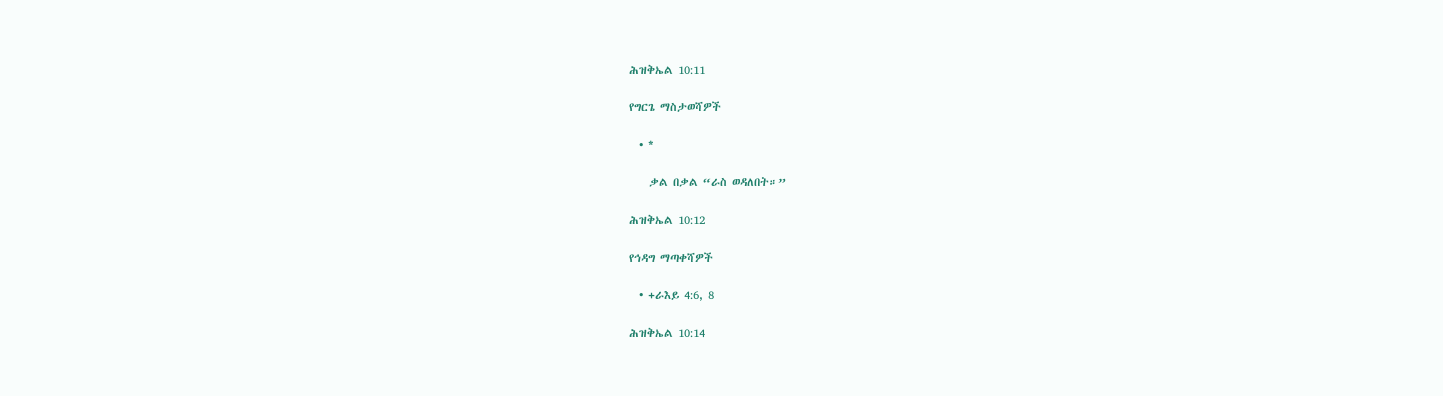ሕዝቅኤል 10:11

የግርጌ ማስታወሻዎች

  • *

    ቃል በቃል “ራስ ወዳለበት።”

ሕዝቅኤል 10:12

የኅዳግ ማጣቀሻዎች

  • +ራእይ 4:6, 8

ሕዝቅኤል 10:14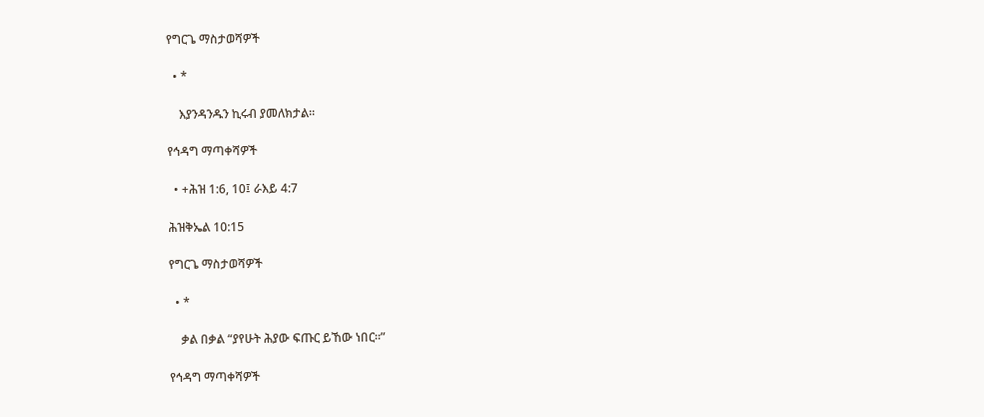የግርጌ ማስታወሻዎች

  • *

    እያንዳንዱን ኪሩብ ያመለክታል።

የኅዳግ ማጣቀሻዎች

  • +ሕዝ 1:6, 10፤ ራእይ 4:7

ሕዝቅኤል 10:15

የግርጌ ማስታወሻዎች

  • *

    ቃል በቃል “ያየሁት ሕያው ፍጡር ይኸው ነበር።”

የኅዳግ ማጣቀሻዎች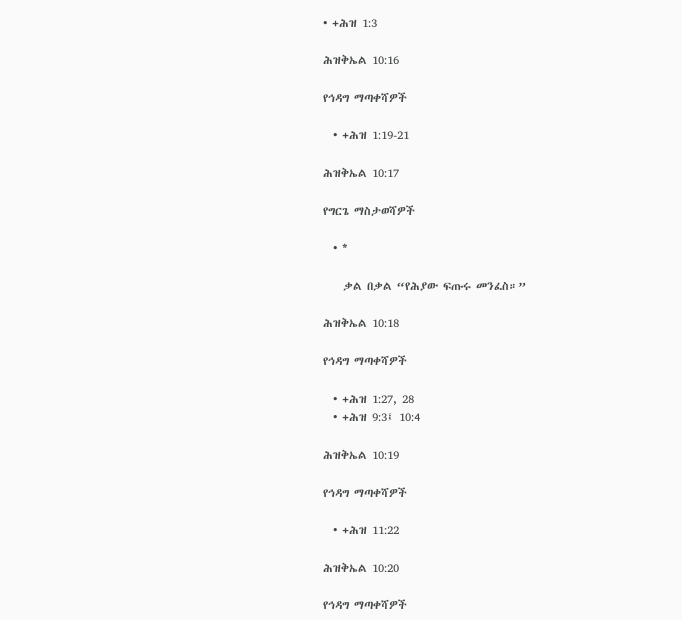• +ሕዝ 1:3

ሕዝቅኤል 10:16

የኅዳግ ማጣቀሻዎች

  • +ሕዝ 1:19-21

ሕዝቅኤል 10:17

የግርጌ ማስታወሻዎች

  • *

    ቃል በቃል “የሕያው ፍጡሩ መንፈስ።”

ሕዝቅኤል 10:18

የኅዳግ ማጣቀሻዎች

  • +ሕዝ 1:27, 28
  • +ሕዝ 9:3፤ 10:4

ሕዝቅኤል 10:19

የኅዳግ ማጣቀሻዎች

  • +ሕዝ 11:22

ሕዝቅኤል 10:20

የኅዳግ ማጣቀሻዎች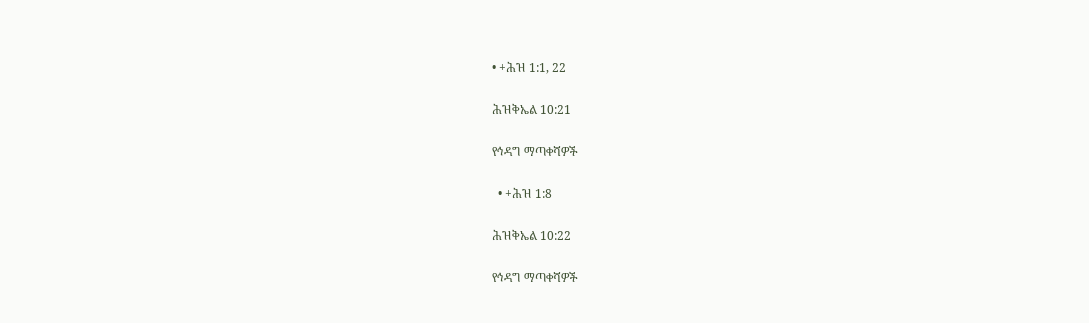• +ሕዝ 1:1, 22

ሕዝቅኤል 10:21

የኅዳግ ማጣቀሻዎች

  • +ሕዝ 1:8

ሕዝቅኤል 10:22

የኅዳግ ማጣቀሻዎች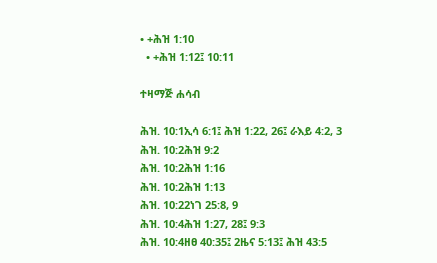• +ሕዝ 1:10
  • +ሕዝ 1:12፤ 10:11

ተዛማጅ ሐሳብ

ሕዝ. 10:1ኢሳ 6:1፤ ሕዝ 1:22, 26፤ ራእይ 4:2, 3
ሕዝ. 10:2ሕዝ 9:2
ሕዝ. 10:2ሕዝ 1:16
ሕዝ. 10:2ሕዝ 1:13
ሕዝ. 10:22ነገ 25:8, 9
ሕዝ. 10:4ሕዝ 1:27, 28፤ 9:3
ሕዝ. 10:4ዘፀ 40:35፤ 2ዜና 5:13፤ ሕዝ 43:5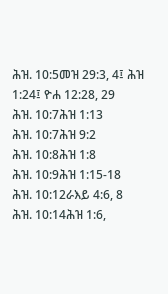ሕዝ. 10:5መዝ 29:3, 4፤ ሕዝ 1:24፤ ዮሐ 12:28, 29
ሕዝ. 10:7ሕዝ 1:13
ሕዝ. 10:7ሕዝ 9:2
ሕዝ. 10:8ሕዝ 1:8
ሕዝ. 10:9ሕዝ 1:15-18
ሕዝ. 10:12ራእይ 4:6, 8
ሕዝ. 10:14ሕዝ 1:6,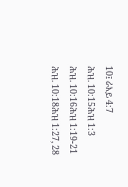10፤ ራእይ 4:7
ሕዝ. 10:15ሕዝ 1:3
ሕዝ. 10:16ሕዝ 1:19-21
ሕዝ. 10:18ሕዝ 1:27, 28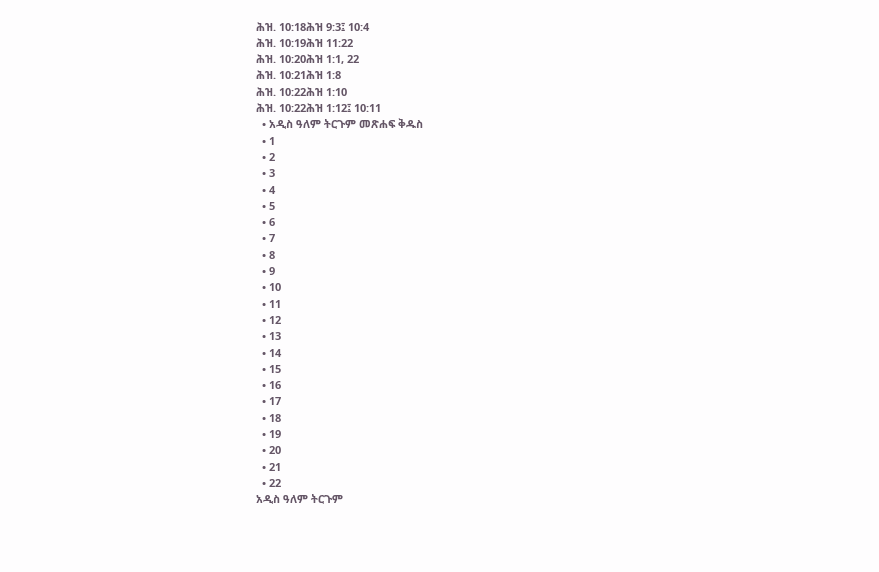ሕዝ. 10:18ሕዝ 9:3፤ 10:4
ሕዝ. 10:19ሕዝ 11:22
ሕዝ. 10:20ሕዝ 1:1, 22
ሕዝ. 10:21ሕዝ 1:8
ሕዝ. 10:22ሕዝ 1:10
ሕዝ. 10:22ሕዝ 1:12፤ 10:11
  • አዲስ ዓለም ትርጉም መጽሐፍ ቅዱስ
  • 1
  • 2
  • 3
  • 4
  • 5
  • 6
  • 7
  • 8
  • 9
  • 10
  • 11
  • 12
  • 13
  • 14
  • 15
  • 16
  • 17
  • 18
  • 19
  • 20
  • 21
  • 22
አዲስ ዓለም ትርጉም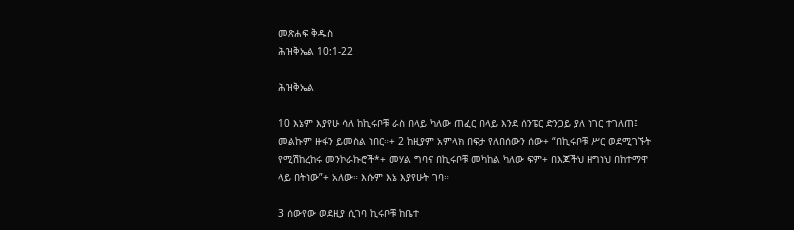መጽሐፍ ቅዱስ
ሕዝቅኤል 10:1-22

ሕዝቅኤል

10 እኔም እያየሁ ሳለ ከኪሩቦቹ ራስ በላይ ካለው ጠፈር በላይ እንደ ሰንፔር ድንጋይ ያለ ነገር ተገለጠ፤ መልኩም ዙፋን ይመስል ነበር።+ 2 ከዚያም አምላክ በፍታ የለበሰውን ሰው+ “በኪሩቦቹ ሥር ወደሚገኙት የሚሽከረከሩ መንኮራኩሮች*+ መሃል ግባና በኪሩቦቹ መካከል ካለው ፍም+ በእጆችህ ዘግነህ በከተማዋ ላይ በትነው”+ አለው። እሱም እኔ እያየሁት ገባ።

3 ሰውየው ወደዚያ ሲገባ ኪሩቦቹ ከቤተ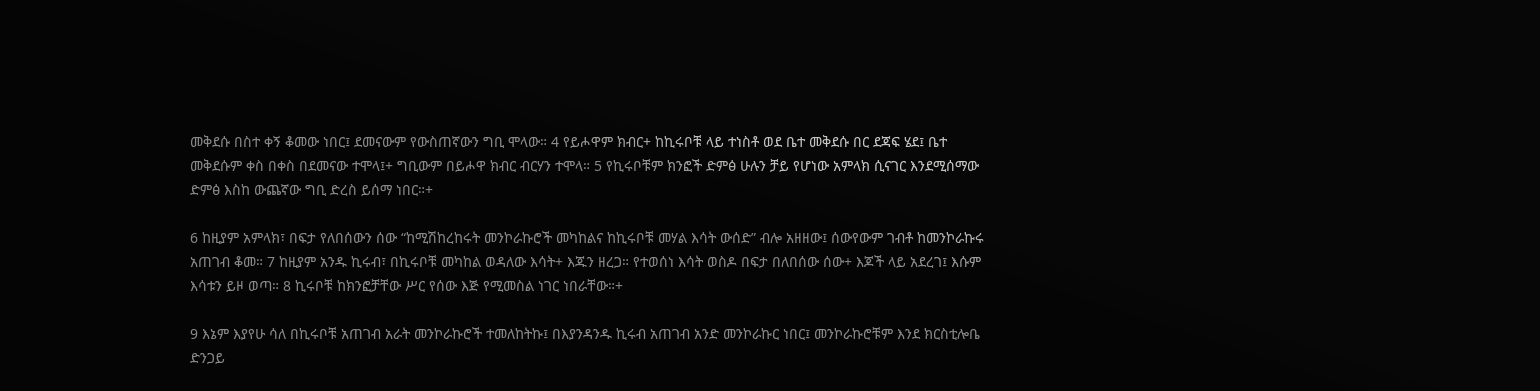መቅደሱ በስተ ቀኝ ቆመው ነበር፤ ደመናውም የውስጠኛውን ግቢ ሞላው። 4 የይሖዋም ክብር+ ከኪሩቦቹ ላይ ተነስቶ ወደ ቤተ መቅደሱ በር ደጃፍ ሄደ፤ ቤተ መቅደሱም ቀስ በቀስ በደመናው ተሞላ፤+ ግቢውም በይሖዋ ክብር ብርሃን ተሞላ። 5 የኪሩቦቹም ክንፎች ድምፅ ሁሉን ቻይ የሆነው አምላክ ሲናገር እንደሚሰማው ድምፅ እስከ ውጨኛው ግቢ ድረስ ይሰማ ነበር።+

6 ከዚያም አምላክ፣ በፍታ የለበሰውን ሰው “ከሚሽከረከሩት መንኮራኩሮች መካከልና ከኪሩቦቹ መሃል እሳት ውሰድ” ብሎ አዘዘው፤ ሰውየውም ገብቶ ከመንኮራኩሩ አጠገብ ቆመ። 7 ከዚያም አንዱ ኪሩብ፣ በኪሩቦቹ መካከል ወዳለው እሳት+ እጁን ዘረጋ። የተወሰነ እሳት ወስዶ በፍታ በለበሰው ሰው+ እጆች ላይ አደረገ፤ እሱም እሳቱን ይዞ ወጣ። 8 ኪሩቦቹ ከክንፎቻቸው ሥር የሰው እጅ የሚመስል ነገር ነበራቸው።+

9 እኔም እያየሁ ሳለ በኪሩቦቹ አጠገብ አራት መንኮራኩሮች ተመለከትኩ፤ በእያንዳንዱ ኪሩብ አጠገብ አንድ መንኮራኩር ነበር፤ መንኮራኩሮቹም እንደ ክርስቲሎቤ ድንጋይ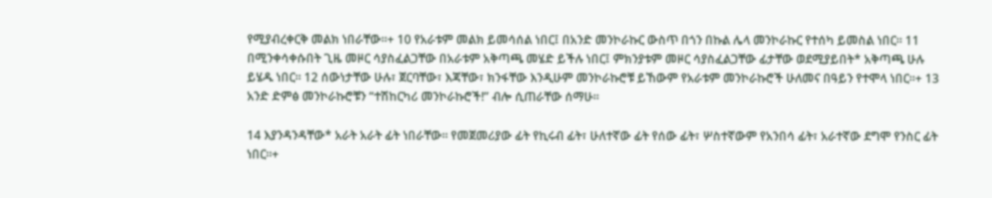የሚያብረቀርቅ መልክ ነበራቸው።+ 10 የአራቱም መልክ ይመሳሰል ነበር፤ በአንድ መንኮራኩር ውስጥ በጎን በኩል ሌላ መንኮራኩር የተሰካ ይመስል ነበር። 11 በሚንቀሳቀሱበት ጊዜ መዞር ሳያስፈልጋቸው በአራቱም አቅጣጫ መሄድ ይችሉ ነበር፤ ምክንያቱም መዞር ሳያስፈልጋቸው ፊታቸው ወደሚያይበት* አቅጣጫ ሁሉ ይሄዱ ነበር። 12 ሰውነታቸው ሁሉ፣ ጀርባቸው፣ እጃቸው፣ ክንፋቸው እንዲሁም መንኮራኩሮቹ ይኸውም የአራቱም መንኮራኩሮች ሁለመና በዓይን የተሞላ ነበር።+ 13 አንድ ድምፅ መንኮራኩሮቹን “ተሽከርካሪ መንኮራኩሮች!” ብሎ ሲጠራቸው ሰማሁ።

14 እያንዳንዳቸው* አራት አራት ፊት ነበራቸው። የመጀመሪያው ፊት የኪሩብ ፊት፣ ሁለተኛው ፊት የሰው ፊት፣ ሦስተኛውም የአንበሳ ፊት፣ አራተኛው ደግሞ የንስር ፊት ነበር።+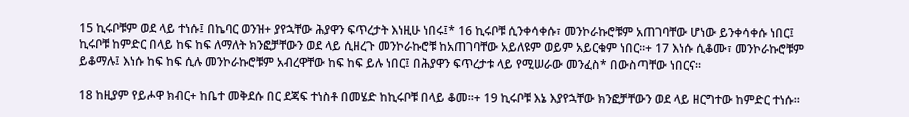15 ኪሩቦቹም ወደ ላይ ተነሱ፤ በኬባር ወንዝ+ ያየኋቸው ሕያዋን ፍጥረታት እነዚሁ ነበሩ፤* 16 ኪሩቦቹ ሲንቀሳቀሱ፣ መንኮራኩሮቹም አጠገባቸው ሆነው ይንቀሳቀሱ ነበር፤ ኪሩቦቹ ከምድር በላይ ከፍ ከፍ ለማለት ክንፎቻቸውን ወደ ላይ ሲዘረጉ መንኮራኩሮቹ ከአጠገባቸው አይለዩም ወይም አይርቁም ነበር።+ 17 እነሱ ሲቆሙ፣ መንኮራኩሮቹም ይቆማሉ፤ እነሱ ከፍ ከፍ ሲሉ መንኮራኩሮቹም አብረዋቸው ከፍ ከፍ ይሉ ነበር፤ በሕያዋን ፍጥረታቱ ላይ የሚሠራው መንፈስ* በውስጣቸው ነበርና።

18 ከዚያም የይሖዋ ክብር+ ከቤተ መቅደሱ በር ደጃፍ ተነስቶ በመሄድ ከኪሩቦቹ በላይ ቆመ።+ 19 ኪሩቦቹ እኔ እያየኋቸው ክንፎቻቸውን ወደ ላይ ዘርግተው ከምድር ተነሱ።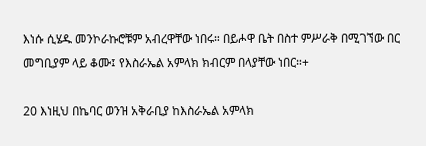እነሱ ሲሄዱ መንኮራኩሮቹም አብረዋቸው ነበሩ። በይሖዋ ቤት በስተ ምሥራቅ በሚገኘው በር መግቢያም ላይ ቆሙ፤ የእስራኤል አምላክ ክብርም በላያቸው ነበር።+

20 እነዚህ በኬባር ወንዝ አቅራቢያ ከእስራኤል አምላክ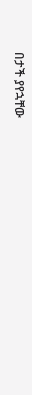በታች ያየኋቸው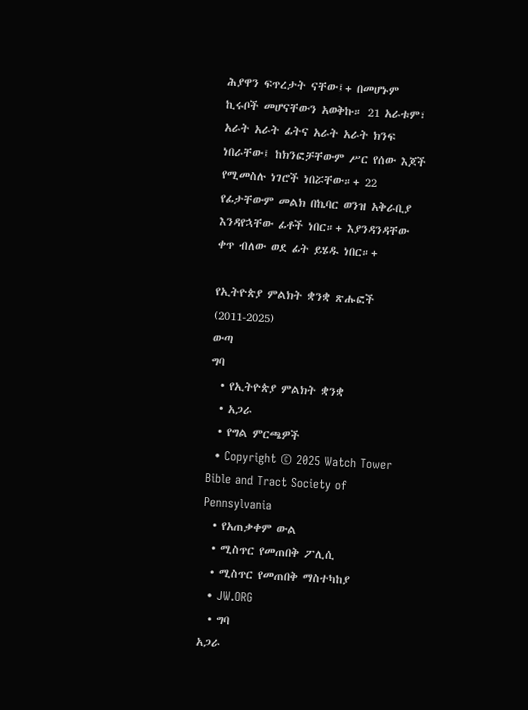ሕያዋን ፍጥረታት ናቸው፤+ በመሆኑም ኪሩቦች መሆናቸውን አወቅኩ። 21 አራቱም፣ አራት አራት ፊትና አራት አራት ክንፍ ነበራቸው፤ ከክንፎቻቸውም ሥር የሰው እጆች የሚመስሉ ነገሮች ነበሯቸው።+ 22 የፊታቸውም መልክ በኬባር ወንዝ አቅራቢያ እንዳየኋቸው ፊቶች ነበር።+ እያንዳንዳቸው ቀጥ ብለው ወደ ፊት ይሄዱ ነበር።+

የኢትዮጵያ ምልክት ቋንቋ ጽሑፎች (2011-2025)
ውጣ
ግባ
  • የኢትዮጵያ ምልክት ቋንቋ
  • አጋራ
  • የግል ምርጫዎች
  • Copyright © 2025 Watch Tower Bible and Tract Society of Pennsylvania
  • የአጠቃቀም ውል
  • ሚስጥር የመጠበቅ ፖሊሲ
  • ሚስጥር የመጠበቅ ማስተካከያ
  • JW.ORG
  • ግባ
አጋራ